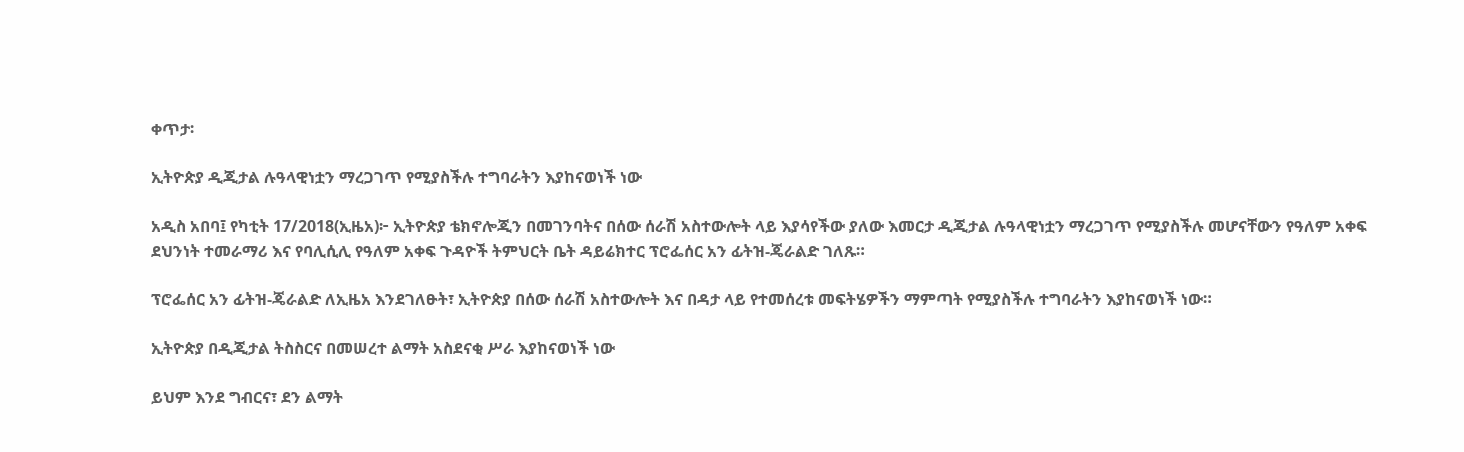ቀጥታ፡

ኢትዮጵያ ዲጂታል ሉዓላዊነቷን ማረጋገጥ የሚያስችሉ ተግባራትን እያከናወነች ነው

አዲስ አበባ፤ የካቲት 17/2018(ኢዜአ)፦ ኢትዮጵያ ቴክኖሎጂን በመገንባትና በሰው ሰራሽ አስተውሎት ላይ እያሳየችው ያለው እመርታ ዲጂታል ሉዓላዊነቷን ማረጋገጥ የሚያስችሉ መሆናቸውን የዓለም አቀፍ ደህንነት ተመራማሪ እና የባሊሲሊ የዓለም አቀፍ ጉዳዮች ትምህርት ቤት ዳይሬክተር ፕሮፌሰር አን ፊትዝ-ጄራልድ ገለጹ።

ፕሮፌሰር አን ፊትዝ-ጄራልድ ለኢዜአ እንደገለፁት፣ ኢትዮጵያ በሰው ሰራሽ አስተውሎት እና በዳታ ላይ የተመሰረቱ መፍትሄዎችን ማምጣት የሚያስችሉ ተግባራትን እያከናወነች ነው።

ኢትዮጵያ በዲጂታል ትስስርና በመሠረተ ልማት አስደናቂ ሥራ እያከናወነች ነው

ይህም እንደ ግብርና፣ ደን ልማት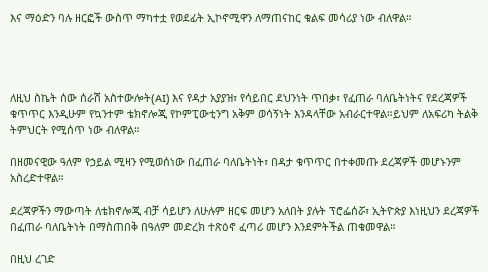እና ማዕድን ባሉ ዘርፎች ውስጥ ማካተቷ የወደፊት ኢኮኖሚዋን ለማጠናከር ቁልፍ መሳሪያ ነው ብለዋል።




ለዚህ ስኬት ሰው ሰራሽ አስተውሎት(AI) እና የዳታ አያያዝ፣ የሳይበር ደህንነት ጥበቃ፣ የፈጠራ ባለቤትነትና የደረጃዎች ቁጥጥር እንዲሁም የኳንተም ቴክኖሎጂ የኮምፒውቲንግ አቅም ወሳኝነት እንዳላቸው አብራርተዋል።ይህም ለአፍሪካ ትልቅ ትምህርት የሚሰጥ ነው ብለዋል።

በዘመናዊው ዓለም የኃይል ሚዛን የሚወሰነው በፈጠራ ባለቤትነት፣ በዳታ ቁጥጥር በተቀመጡ ደረጃዎች መሆኑንም አስረድተዋል።

ደረጃዎችን ማውጣት ለቴክኖሎጂ ብቻ ሳይሆን ለሁሉም ዘርፍ መሆን አለበት ያሉት ፕሮፌሰሯ፣ ኢትዮጵያ እነዚህን ደረጃዎች በፈጠራ ባለቤትነት በማስጠበቅ በዓለም መድረክ ተጽዕኖ ፈጣሪ መሆን እንደምትችል ጠቁመዋል።

በዚህ ረገድ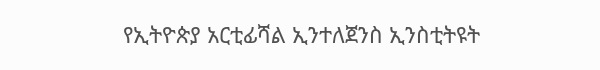የኢትዮጵያ አርቲፊሻል ኢንተለጀንስ ኢንስቲትዩት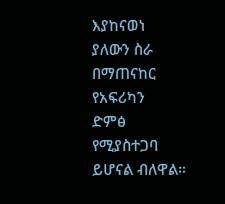እያከናወነ ያለውን ስራ በማጠናከር የአፍሪካን  ድምፅ የሚያስተጋባ ይሆናል ብለዋል።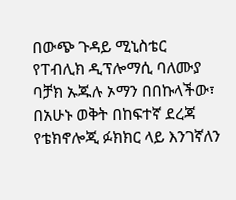በውጭ ጉዳይ ሚኒስቴር የፐብሊክ ዲፕሎማሲ ባለሙያ ባቻክ ኡጁሉ ኦማን በበኩላችው፣ በአሁኑ ወቅት በከፍተኛ ደረጃ የቴክኖሎጂ ፉክክር ላይ እንገኛለን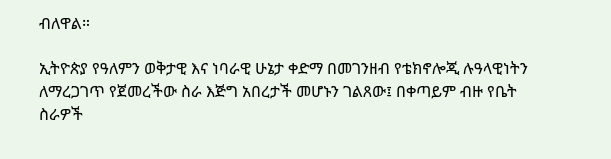ብለዋል።

ኢትዮጵያ የዓለምን ወቅታዊ እና ነባራዊ ሁኔታ ቀድማ በመገንዘብ የቴክኖሎጂ ሉዓላዊነትን ለማረጋገጥ የጀመረችው ስራ እጅግ አበረታች መሆኑን ገልጸው፤ በቀጣይም ብዙ የቤት ስራዎች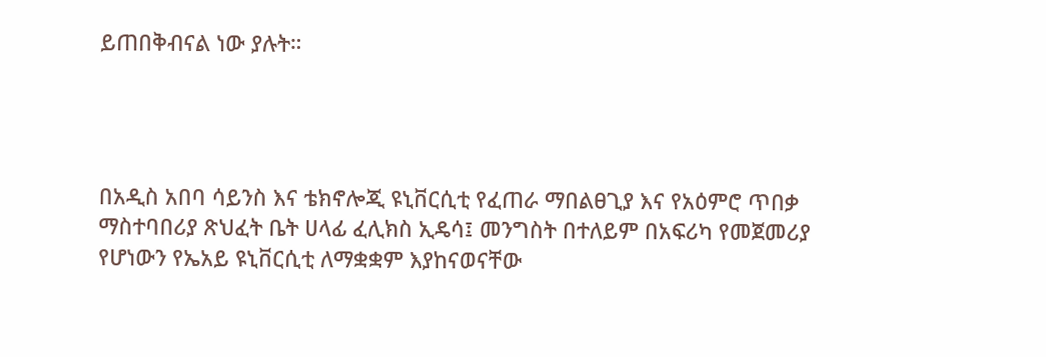ይጠበቅብናል ነው ያሉት።




በአዲስ አበባ ሳይንስ እና ቴክኖሎጂ ዩኒቨርሲቲ የፈጠራ ማበልፀጊያ እና የአዕምሮ ጥበቃ ማስተባበሪያ ጽህፈት ቤት ሀላፊ ፈሊክስ ኢዴሳ፤ መንግስት በተለይም በአፍሪካ የመጀመሪያ የሆነውን የኤአይ ዩኒቨርሲቲ ለማቋቋም እያከናወናቸው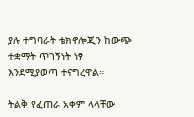ያሉ ተግባራት ቴክኖሎጂን ከውጭ ተቋማት ጥገኝነት ነፃ እንደሚያወጣ ተናግረዋል።

ትልቅ የፈጠራ አቀም ላላቸው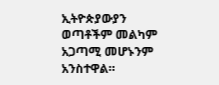ኢትዮጵያውያን ወጣቶችም መልካም አጋጣሚ መሆኑንም አንስተዋል።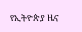የኢትዮጵያ ዜና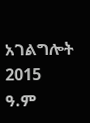አገልግሎት
2015
ዓ.ም